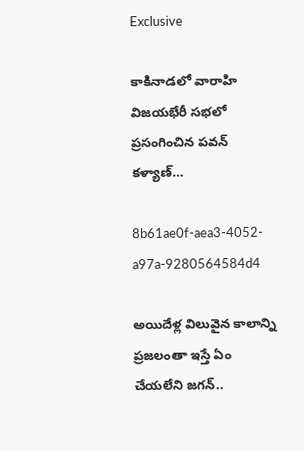Exclusive

కాకినాడలో వారాహి విజయభేరీ సభలో ప్రసంగించిన పవన్ కళ్యాణ్…

8b61ae0f-aea3-4052-a97a-9280564584d4

అయిదేళ్ల విలువైన కాలాన్ని ప్రజలంతా ఇస్తే ఏం చేయలేని జగన్..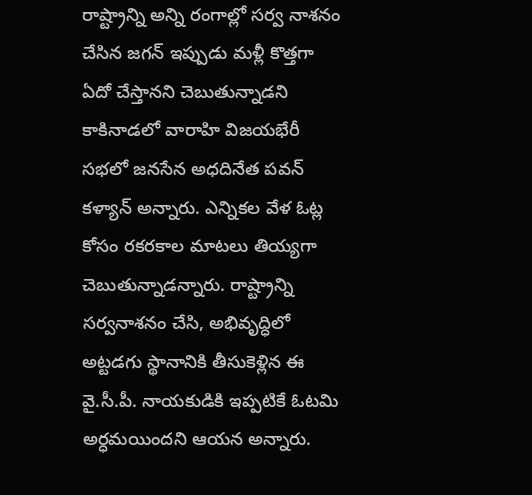రాష్ట్రాన్ని అన్ని రంగాల్లో సర్వ నాశనం చేసిన జగన్ ఇప్పుడు మళ్లీ కొత్తగా ఏదో చేస్తానని చెబుతున్నాడని కాకినాడలో వారాహి విజయభేరీ సభలో జనసేన అధదినేత పవన్ కళ్యాన్ అన్నారు. ఎన్నికల వేళ ఓట్ల కోసం రకరకాల మాటలు తియ్యగా చెబుతున్నాడన్నారు. రాష్ట్రాన్ని సర్వనాశనం చేసి, అభివృద్ధిలో అట్టడగు స్థానానికి తీసుకెళ్లిన ఈ వై.సీ.పీ. నాయకుడికి ఇప్పటికే ఓటమి అర్ధమయిందని ఆయన అన్నారు.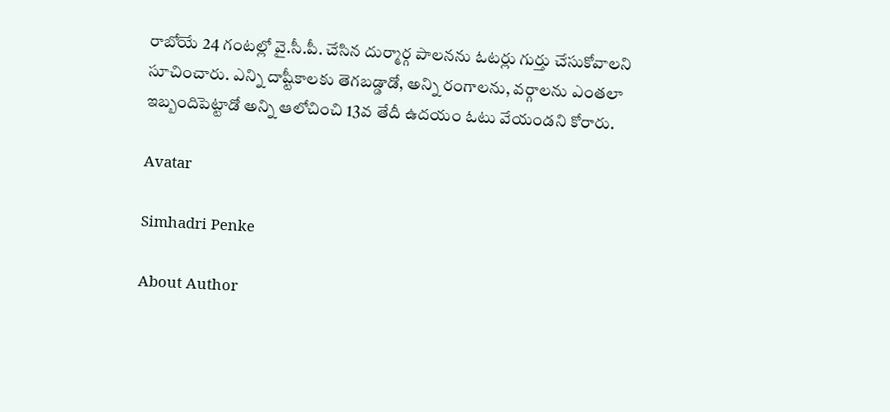రాబోయే 24 గంటల్లో వై.సీ.పీ. చేసిన దుర్మార్గ పాలనను ఓటర్లు గుర్తు చేసుకోవాలని సూచించారు. ఎన్ని దాష్టీకాలకు తెగబడ్డాడో, అన్ని రంగాలను, వర్గాలను ఎంతలా ఇబ్బందిపెట్టాడో అన్ని ఆలోచించి 13వ తేదీ ఉదయం ఓటు వేయండని కోరారు.

Avatar

Simhadri Penke

About Author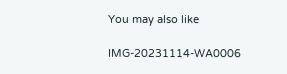You may also like

IMG-20231114-WA0006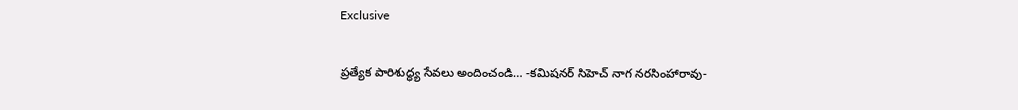Exclusive

ప్రత్యేక పారిశుద్ధ్య సేవలు అందించండి… -కమిషనర్ సిహెచ్ నాగ నరసింహారావు-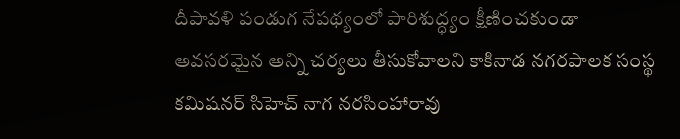దీపావళి పండుగ నేపథ్యంలో పారిశుద్ధ్యం క్షీణించకుండా అవసరమైన అన్ని చర్యలు తీసుకోవాలని కాకినాడ నగరపాలక సంస్థ కమిషనర్ సిహెచ్ నాగ నరసింహారావు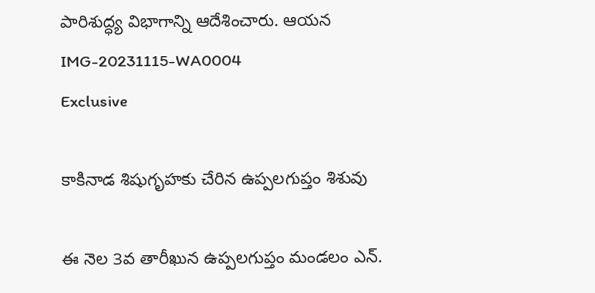పారిశుద్ధ్య విభాగాన్ని ఆదేశించారు. ఆయన
IMG-20231115-WA0004
Exclusive

కాకినాడ శిషుగృహకు చేరిన ఉప్పలగుప్తం శిశువు

ఈ నెల 3వ తారీఖున ఉప్పలగుప్తం మండలం ఎన్.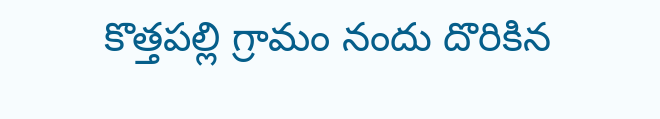కొత్తపల్లి గ్రామం నందు దొరికిన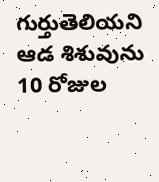గుర్తుతెలియని ఆడ శిశువును 10 రోజుల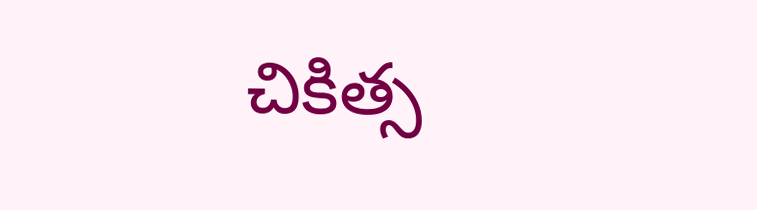చికిత్స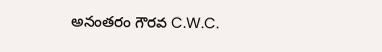అనంతరం గౌరవ C.W.C.